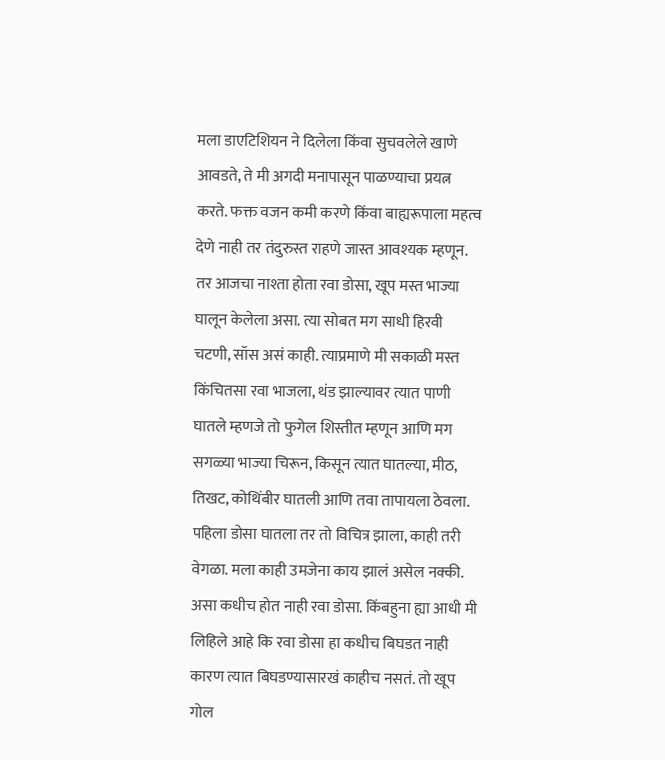मला डाएटिशियन ने दिलेला किंवा सुचवलेले खाणे आवडते, ते मी अगदी मनापासून पाळण्याचा प्रयत्न करते. फक्त वजन कमी करणे किंवा बाह्यरूपाला महत्व देणे नाही तर तंदुरुस्त राहणे जास्त आवश्यक म्हणून. तर आजचा नाश्ता होता रवा डोसा, खूप मस्त भाज्या घालून केलेला असा. त्या सोबत मग साधी हिरवी चटणी, सॉस असं काही. त्याप्रमाणे मी सकाळी मस्त किंचितसा रवा भाजला, थंड झाल्यावर त्यात पाणी घातले म्हणजे तो फुगेल शिस्तीत म्हणून आणि मग सगळ्या भाज्या चिरून, किसून त्यात घातल्या, मीठ, तिखट, कोथिंबीर घातली आणि तवा तापायला ठेवला. पहिला डोसा घातला तर तो विचित्र झाला, काही तरी वेगळा. मला काही उमजेना काय झालं असेल नक्की. असा कधीच होत नाही रवा डोसा. किंबहुना ह्या आधी मी लिहिले आहे कि रवा डोसा हा कधीच बिघडत नाही कारण त्यात बिघडण्यासारखं काहीच नसतं. तो खूप गोल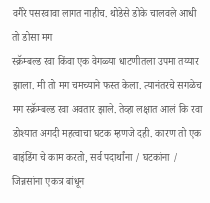वगैरे पसरवावा लागत नाहीच. थोडेसे डोके चालवले आधी तो डोसा मग
स्क्रॅम्बल्ड रवा किंवा एक वेगळ्या धाटणीतला उपमा तय्यार झाला. मी तो मग चमच्याने फस्त केला. त्यानंतरचे सगळेच मग स्क्रॅम्बल्ड रवा अवतार झाले. तेव्हा लक्षात आलं कि रवा डोश्यात अगदी महत्वाचा घटक म्हणजे दही. कारण तो एक बाइंडिंग चे काम करतो, सर्व पदार्थांना / घटकांना / जिन्नसांना एकत्र बांधून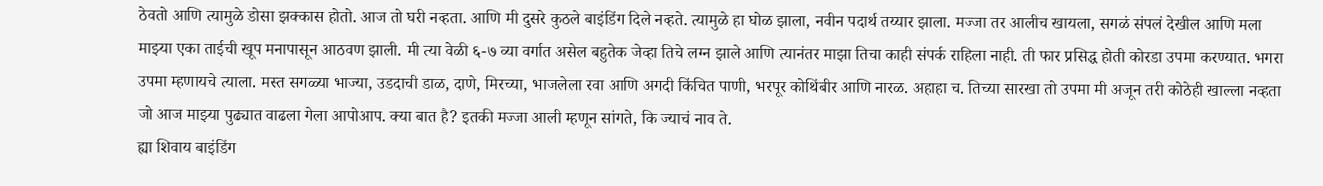ठेवतो आणि त्यामुळे डोसा झक्कास होतो. आज तो घरी नव्हता. आणि मी दुसरे कुठले बाइंडिंग दिले नव्हते. त्यामुळे हा घोळ झाला, नवीन पदार्थ तय्यार झाला. मज्जा तर आलीच खायला, सगळं संपलं देखील आणि मला माझ्या एका ताईची खूप मनापासून आठवण झाली. मी त्या वेळी ६-७ व्या वर्गात असेल बहुतेक जेव्हा तिचे लग्न झाले आणि त्यानंतर माझा तिचा काही संपर्क राहिला नाही. ती फार प्रसिद्ध होती कोरडा उपमा करण्यात. भगरा उपमा म्हणायचे त्याला. मस्त सगळ्या भाज्या, उडदाची डाळ, दाणे, मिरच्या, भाजलेला रवा आणि अगदी किंचित पाणी, भरपूर कोथिंबीर आणि नारळ. अहाहा च. तिच्या सारखा तो उपमा मी अजून तरी कोठेही खाल्ला नव्हता जो आज माझ्या पुढ्यात वाढला गेला आपोआप. क्या बात है? इतकी मज्जा आली म्हणून सांगते, कि ज्याचं नाव ते.
ह्या शिवाय बाइंडिंग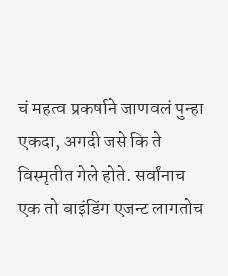चं महत्व प्रकर्षाने जाणवलं पुन्हा एकदा, अगदी जसे कि ते विस्मृतीत गेले होते. सर्वांनाच एक तो बाइंडिंग एजन्ट लागतोच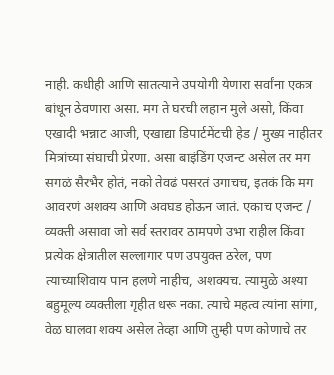नाही. कधीही आणि सातत्याने उपयोगी येणारा सर्वांना एकत्र बांधून ठेवणारा असा. मग ते घरची लहान मुले असो, किंवा एखादी भन्नाट आजी, एखाद्या डिपार्टमेंटची हेड / मुख्य नाहीतर मित्रांच्या संघाची प्रेरणा. असा बाइंडिंग एजन्ट असेल तर मग सगळं सैरभैर होतं, नको तेवढं पसरतं उगाचच, इतकं कि मग आवरणं अशक्य आणि अवघड होऊन जातं. एकाच एजन्ट / व्यक्ती असावा जो सर्व स्तरावर ठामपणे उभा राहील किंवा प्रत्येक क्षेत्रातील सल्लागार पण उपयुक्त ठरेल, पण त्याच्याशिवाय पान हलणे नाहीच, अशक्यच. त्यामुळे अश्या बहुमूल्य व्यक्तीला गृहीत धरू नका. त्याचे महत्व त्यांना सांगा, वेळ घालवा शक्य असेल तेव्हा आणि तुम्ही पण कोणाचे तर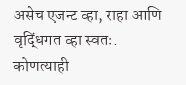असेच एजन्ट व्हा, राहा आणि वृद्धिंगत व्हा स्वतः.
कोणत्याही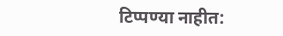टिप्पण्या नाहीत: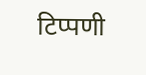टिप्पणी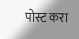पोस्ट करा